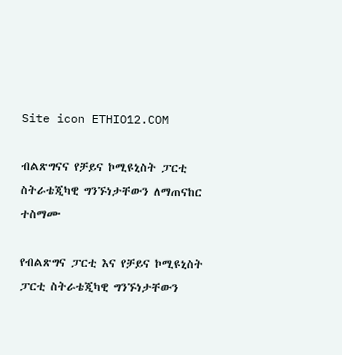Site icon ETHIO12.COM

ብልጽግናና የቻይና ኮሚዩኒስት ፓርቲ ስትራቴጂካዊ ግንኙነታቸውን ለማጠናከር ተስማሙ

የብልጽግና ፓርቲ እና የቻይና ኮሚዩኒስት ፓርቲ ስትራቴጂካዊ ግንኙነታቸውን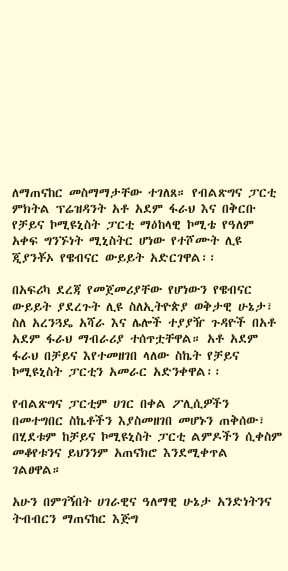ለማጠናከር መስማማታቸው ተገለጸ። የብልጽግና ፓርቲ ምክትል ፕሬዝዳንት አቶ አደም ፋራህ እና በቅርቡ የቻይና ኮሚዩኒስት ፓርቲ ማዕከላዊ ኮሚቴ የዓለም አቀፍ ግንኙነት ሚኒስትር ሆነው የተሾሙት ሊዩ ጂያንቾኦ የዌብናር ውይይት አድርገዋል፡፡

በአፍሪካ ደረጃ የመጀመሪያቸው የሆነውን የዌብናር ውይይት ያደረጉት ሊዩ ስለኢትዮጵያ ወቅታዊ ሁኔታ፣ ስለ አረንጓዴ አሻራ እና ሌሎች ተያያዥ ጉዳዮች በአቶ አደም ፋራህ ማብራሪያ ተሰጥቷቸዋል። አቶ አደም ፋራህ በቻይና እየተመዘገበ ላለው ስኬት የቻይና ኮሚዩኒስት ፓርቲን አመራር አድንቀዋል፡፡

የብልጽግና ፓርቲም ሀገር በቀል ፖሊሲዎችን በመተግበር ስኬቶችን እያስመዘገበ መሆኑን ጠቅሰው፣ በሂደቱም ከቻይና ኮሚዩኒስት ፓርቲ ልምዶችን ሲቀስም መቆየቱንና ይህንንም አጠናክሮ እንደሚቀጥል ገልፀዋል።

አሁን በምገኝበት ሀገራዊና ዓለማዊ ሁኔታ አንድነትንና ትብብርን ማጠናከር እጅግ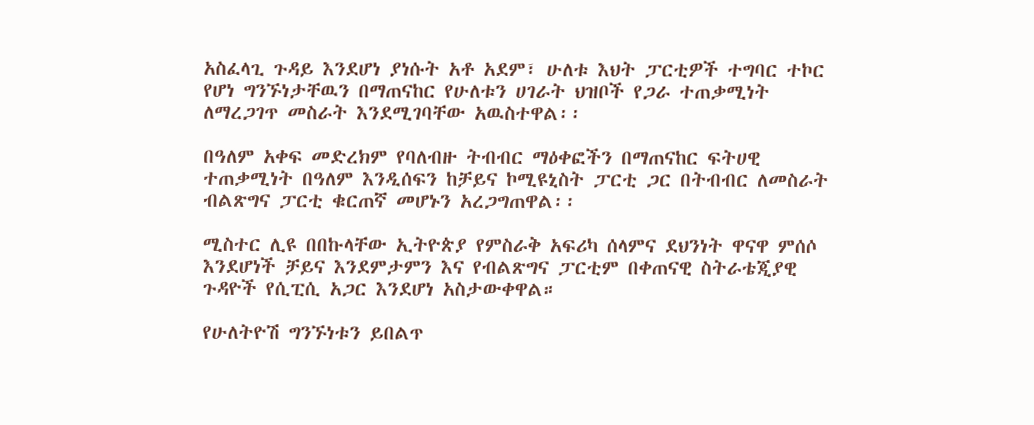አስፈላጊ ጉዳይ እንደሆነ ያነሱት አቶ አደም፣ ሁለቱ እህት ፓርቲዎች ተግባር ተኮር የሆነ ግንኙነታቸዉን በማጠናከር የሁለቱን ሀገራት ህዝቦች የጋራ ተጠቃሚነት ለማረጋገጥ መስራት እንደሚገባቸው አዉስተዋል፡፡

በዓለም አቀፍ መድረክም የባለብዙ ትብብር ማዕቀፎችን በማጠናከር ፍትሀዊ ተጠቃሚነት በዓለም እንዲሰፍን ከቻይና ኮሚዩኒስት ፓርቲ ጋር በትብብር ለመስራት ብልጽግና ፓርቲ ቁርጠኛ መሆኑን አረጋግጠዋል፡፡

ሚስተር ሊዩ በበኩላቸው ኢትዮጵያ የምስራቅ አፍሪካ ሰላምና ደህንነት ዋናዋ ምሰሶ እንደሆነች ቻይና እንደምታምን እና የብልጽግና ፓርቲም በቀጠናዊ ስትራቴጂያዊ ጉዳዮች የሲፒሲ አጋር እንደሆነ አስታውቀዋል።

የሁለትዮሽ ግንኙነቱን ይበልጥ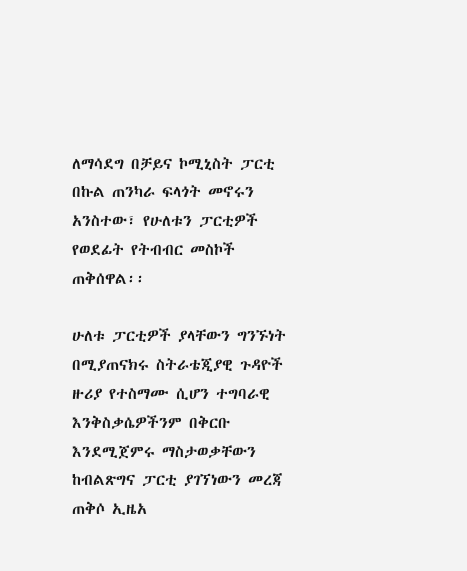ለማሳደግ በቻይና ኮሚኒስት ፓርቲ በኩል ጠንካራ ፍላጎት መኖሩን አንስተው፣ የሁለቱን ፓርቲዎች የወደፊት የትብብር መስኮች ጠቅሰዋል፡፡

ሁለቱ ፓርቲዎች ያላቸውን ግንኙነት በሚያጠናክሩ ስትራቴጂያዊ ጉዳዮች ዙሪያ የተስማሙ ሲሆን ተግባራዊ እንቅስቃሴዎችንም በቅርቡ እንደሚጀምሩ ማስታወቃቸውን ከብልጽግና ፓርቲ ያገኘነውን መረጃ ጠቅሶ ኢዜአ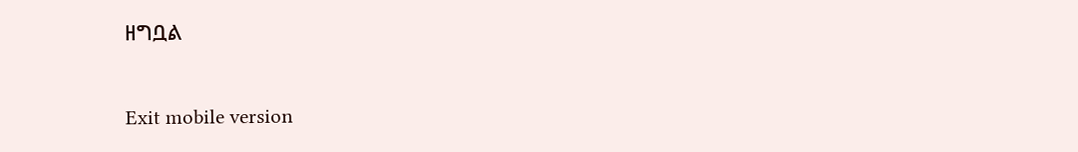ዘግቧል

Exit mobile version